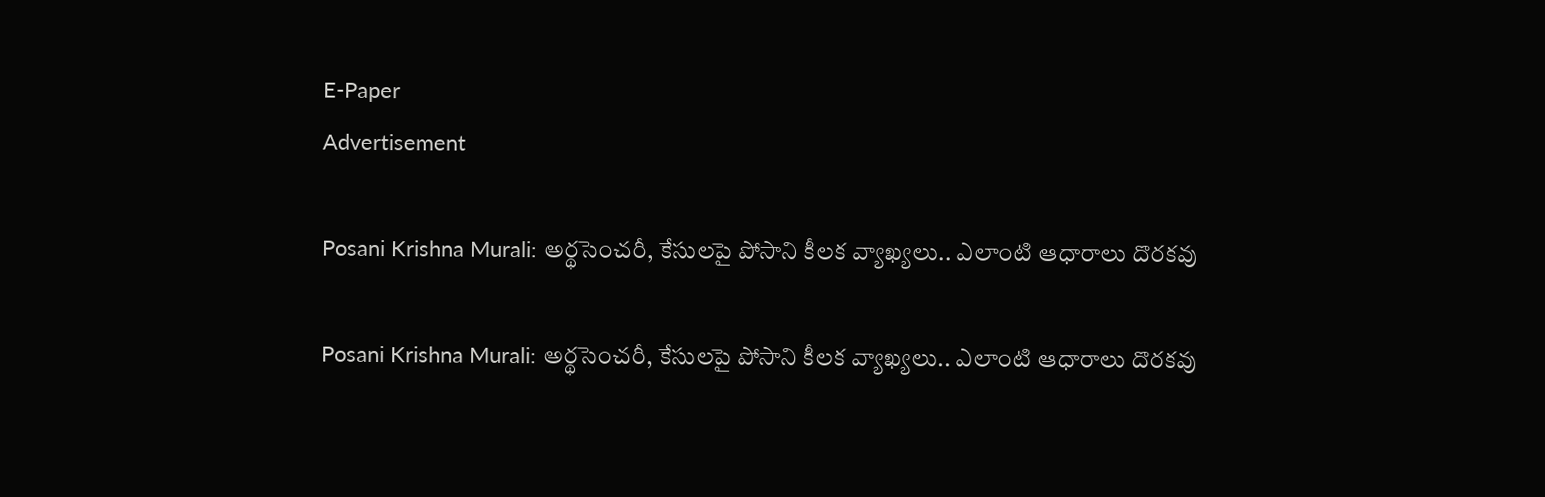E-Paper
Advertisement

Posani Krishna Murali: అర్థసెంచరీ, కేసులపై పోసాని కీలక వ్యాఖ్యలు.. ఎలాంటి ఆధారాలు దొరకవు

Posani Krishna Murali: అర్థసెంచరీ, కేసులపై పోసాని కీలక వ్యాఖ్యలు.. ఎలాంటి ఆధారాలు దొరకవు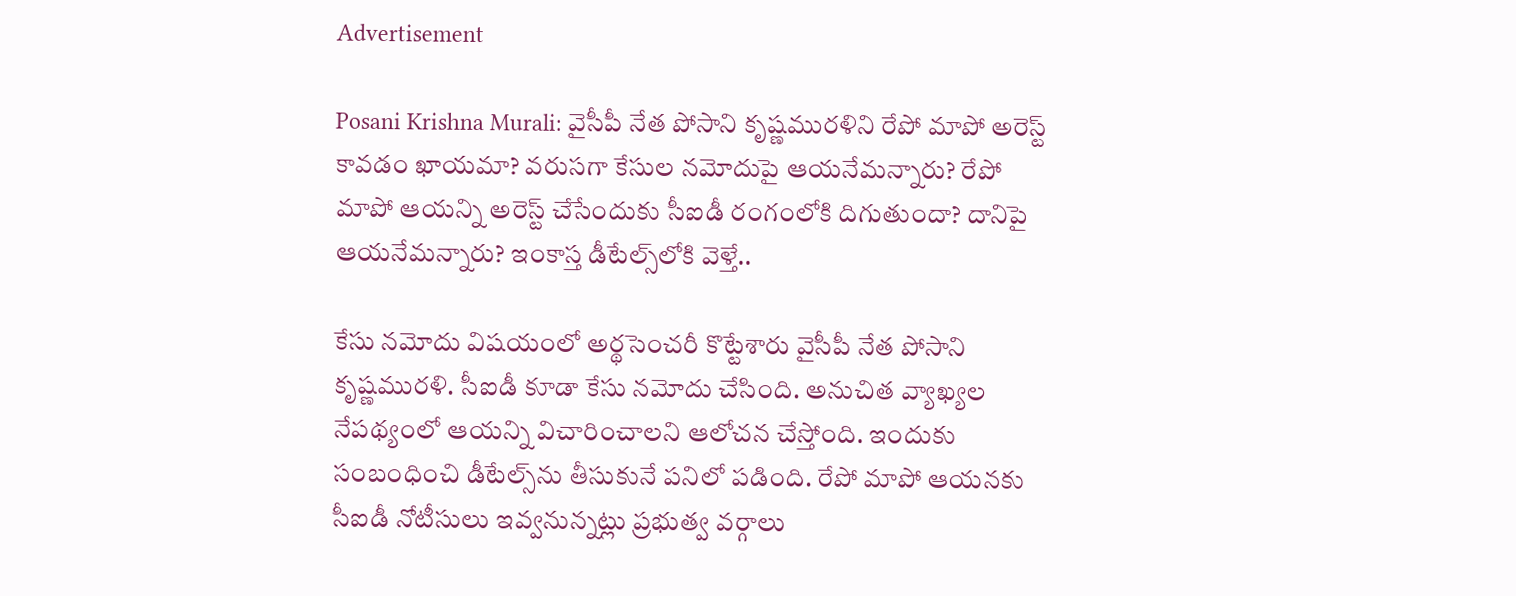Advertisement

Posani Krishna Murali: వైసీపీ నేత పోసాని కృష్ణమురళిని రేపో మాపో అరెస్ట్ కావడం ఖాయమా? వరుసగా కేసుల నమోదుపై ఆయనేమన్నారు? రేపో మాపో ఆయన్ని అరెస్ట్ చేసేందుకు సీఐడీ రంగంలోకి దిగుతుందా? దానిపై ఆయనేమన్నారు? ఇంకాస్త డీటేల్స్‌లోకి వెళ్తే..

కేసు నమోదు విషయంలో అర్థసెంచరీ కొట్టేశారు వైసీపీ నేత పోసాని కృష్ణమురళి. సీఐడీ కూడా కేసు నమోదు చేసింది. అనుచిత వ్యాఖ్యల నేపథ్యంలో ఆయన్ని విచారించాలని ఆలోచన చేస్తోంది. ఇందుకు సంబంధించి డీటేల్స్‌ను తీసుకునే పనిలో పడింది. రేపో మాపో ఆయనకు సీఐడీ నోటీసులు ఇవ్వనున్నట్లు ప్రభుత్వ వర్గాలు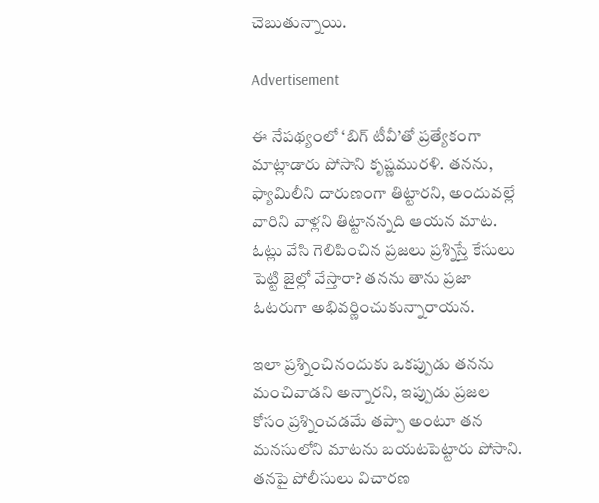చెబుతున్నాయి.

Advertisement

ఈ నేపథ్యంలో ‘బిగ్ టీవీ’తో ప్రత్యేకంగా మాట్లాడారు పోసాని కృష్ణమురళి. తనను, ఫ్యామిలీని దారుణంగా తిట్టారని, అందువల్లే వారిని వాళ్లని తిట్టానన్నది ఆయన మాట. ఓట్లు వేసి గెలిపించిన ప్రజలు ప్రశ్నిస్తే కేసులు పెట్టి జైల్లో వేస్తారా? తనను తాను ప్రజా ఓటరుగా అభివర్ణించుకున్నారాయన.

ఇలా ప్రశ్నించినందుకు ఒకప్పుడు తనను మంచివాడని అన్నారని, ఇప్పుడు ప్రజల కోసం ప్రశ్నించడమే తప్పా అంటూ తన మనసులోని మాటను బయటపెట్టారు పోసాని. తనపై పోలీసులు విచారణ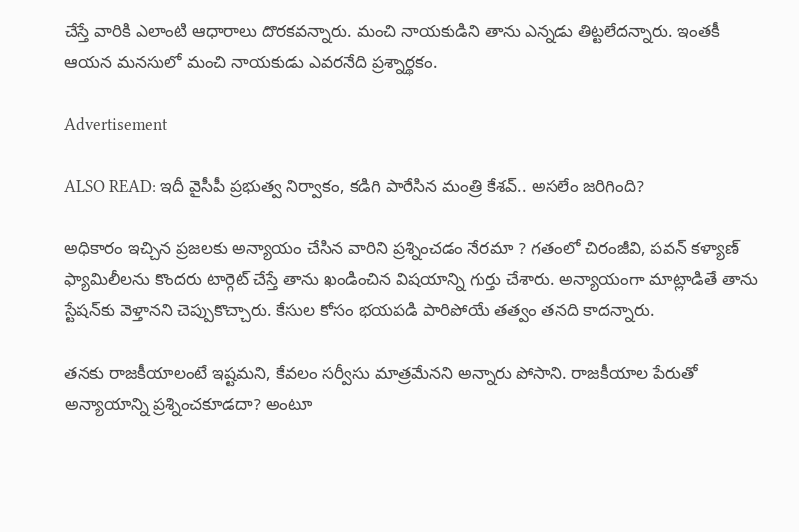చేస్తే వారికి ఎలాంటి ఆధారాలు దొరకవన్నారు. మంచి నాయకుడిని తాను ఎన్నడు తిట్టలేదన్నారు. ఇంతకీ ఆయన మనసులో మంచి నాయకుడు ఎవరనేది ప్రశ్నార్థకం.

Advertisement

ALSO READ: ఇదీ వైసీపీ ప్రభుత్వ నిర్వాకం, కడిగి పారేసిన మంత్రి కేశవ్.. అసలేం జరిగింది?

అధికారం ఇచ్చిన ప్రజలకు అన్యాయం చేసిన వారిని ప్రశ్నించడం నేరమా ? గతంలో చిరంజీవి, పవన్ కళ్యాణ్ ఫ్యామిలీలను కొందరు టార్గెట్ చేస్తే తాను ఖండించిన విషయాన్ని గుర్తు చేశారు. అన్యాయంగా మాట్లాడితే తాను స్టేషన్‌కు వెళ్తానని చెప్పుకొచ్చారు. కేసుల కోసం భయపడి పారిపోయే తత్వం తనది కాదన్నారు.

తనకు రాజకీయాలంటే ఇష్టమని, కేవలం సర్వీసు మాత్రమేనని అన్నారు పోసాని. రాజకీయాల పేరుతో అన్యాయాన్ని ప్రశ్నించకూడదా? అంటూ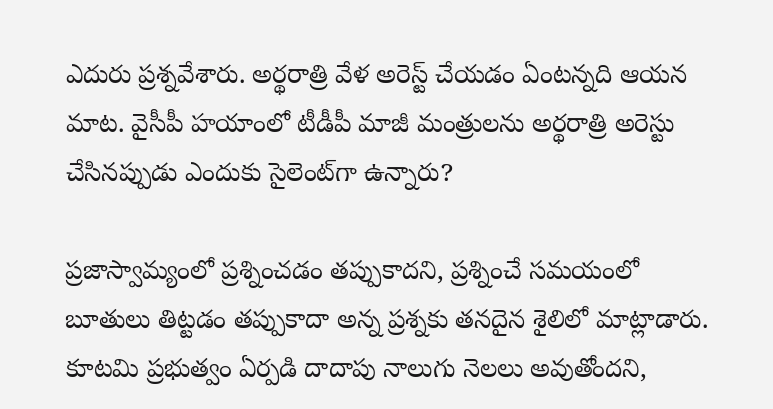ఎదురు ప్రశ్నవేశారు. అర్థరాత్రి వేళ అరెస్ట్ చేయడం ఏంటన్నది ఆయన మాట. వైసీపీ హయాంలో టీడీపీ మాజీ మంత్రులను అర్థరాత్రి అరెస్టు చేసినప్పుడు ఎందుకు సైలెంట్‌గా ఉన్నారు?

ప్రజాస్వామ్యంలో ప్రశ్నించడం తప్పుకాదని, ప్రశ్నించే సమయంలో బూతులు తిట్టడం తప్పుకాదా అన్న ప్రశ్నకు తనదైన శైలిలో మాట్లాడారు. కూటమి ప్రభుత్వం ఏర్పడి దాదాపు నాలుగు నెలలు అవుతోందని,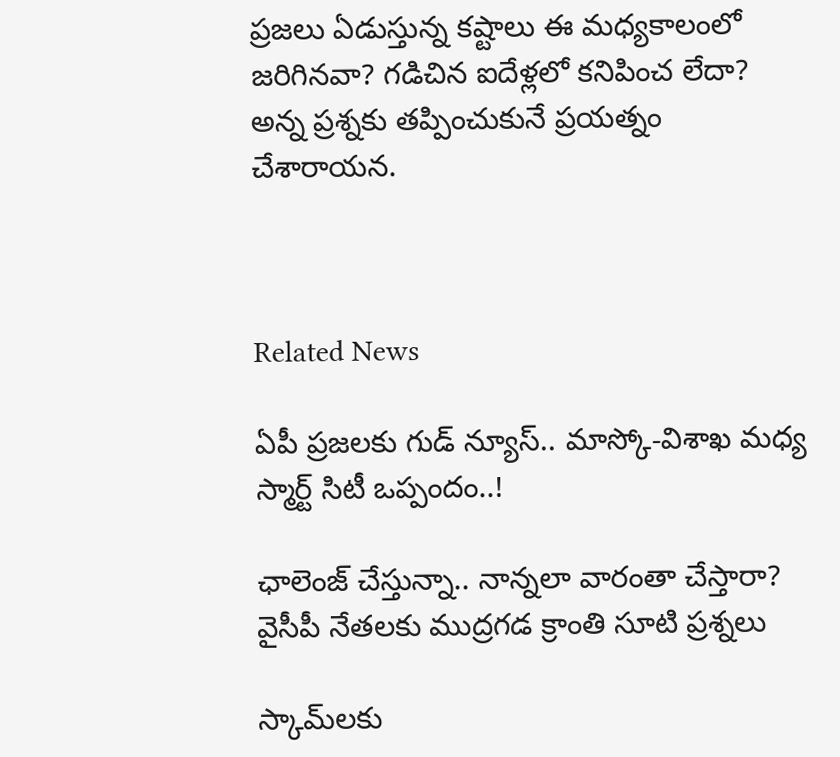ప్రజలు ఏడుస్తున్న కష్టాలు ఈ మధ్యకాలంలో జరిగినవా? గడిచిన ఐదేళ్లలో కనిపించ లేదా? అన్న ప్రశ్నకు తప్పించుకునే ప్రయత్నం చేశారాయన.



Related News

ఏపీ ప్రజలకు గుడ్ న్యూస్.. మాస్కో-విశాఖ మధ్య స్మార్ట్ సిటీ ఒప్పందం..!

ఛాలెంజ్ చేస్తున్నా.. నాన్నలా వారంతా చేస్తారా? వైసీపీ నేతలకు ముద్రగడ క్రాంతి సూటి ప్రశ్నలు

స్కామ్‌లకు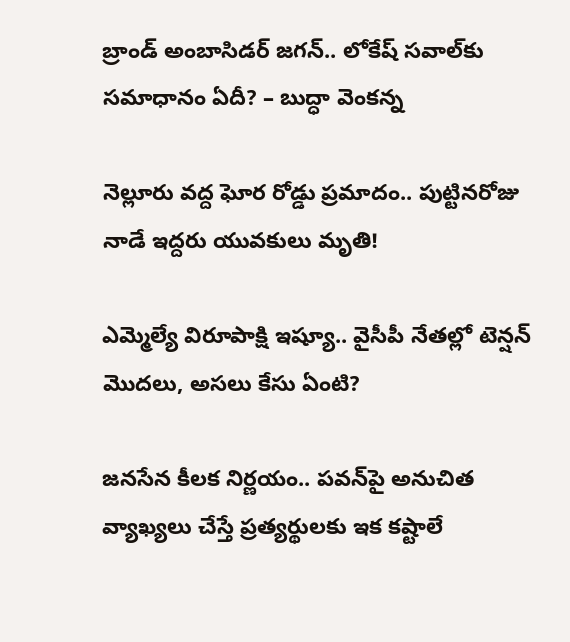బ్రాండ్ అంబాసిడర్ జగన్.. లోకేష్ సవాల్‌కు సమాధానం ఏదీ? – బుద్ధా వెంకన్న

నెల్లూరు వద్ద ఘోర రోడ్డు ప్రమాదం.. పుట్టినరోజు నాడే ఇద్దరు యువకులు మృతి!

ఎమ్మెల్యే విరూపాక్షి ఇష్యూ.. వైసీపీ నేతల్లో టెన్షన్ మొదలు, అసలు కేసు ఏంటి?

జనసేన కీలక నిర్ణయం.. పవన్‌పై అనుచిత వ్యాఖ్యలు చేస్తే ప్రత్యర్థులకు ఇక కష్టాలే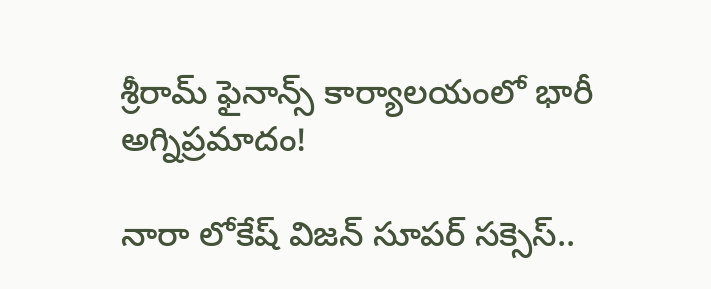శ్రీరామ్ ఫైనాన్స్ కార్యాలయంలో భారీ అగ్నిప్రమాదం!

నారా లోకేష్ విజన్ సూపర్ సక్సెస్..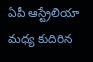ఏపీ ఆస్ట్రేలియా మధ్య కుదిరిన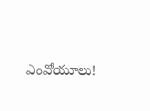ఎంవోయూలు!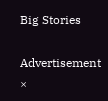Big Stories

Advertisement
×